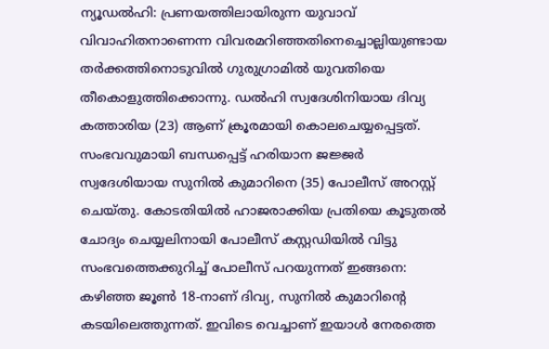ന്യൂഡൽഹി: പ്രണയത്തിലായിരുന്ന യുവാവ് വിവാഹിതനാണെന്ന വിവരമറിഞ്ഞതിനെച്ചൊല്ലിയുണ്ടായ തർക്കത്തിനൊടുവിൽ ഗുരുഗ്രാമിൽ യുവതിയെ തീകൊളുത്തിക്കൊന്നു. ഡൽഹി സ്വദേശിനിയായ ദിവ്യ കത്താരിയ (23) ആണ് ക്രൂരമായി കൊലചെയ്യപ്പെട്ടത്. സംഭവവുമായി ബന്ധപ്പെട്ട് ഹരിയാന ജജ്ജർ സ്വദേശിയായ സുനിൽ കുമാറിനെ (35) പോലീസ് അറസ്റ്റ് ചെയ്തു. കോടതിയിൽ ഹാജരാക്കിയ പ്രതിയെ കൂടുതൽ ചോദ്യം ചെയ്യലിനായി പോലീസ് കസ്റ്റഡിയിൽ വിട്ടു
സംഭവത്തെക്കുറിച്ച് പോലീസ് പറയുന്നത് ഇങ്ങനെ:
കഴിഞ്ഞ ജൂൺ 18-നാണ് ദിവ്യ, സുനിൽ കുമാറിന്റെ കടയിലെത്തുന്നത്. ഇവിടെ വെച്ചാണ് ഇയാൾ നേരത്തെ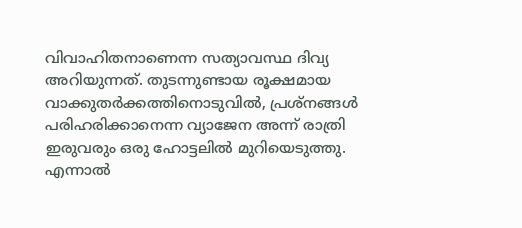വിവാഹിതനാണെന്ന സത്യാവസ്ഥ ദിവ്യ അറിയുന്നത്. തുടന്നുണ്ടായ രൂക്ഷമായ വാക്കുതർക്കത്തിനൊടുവിൽ, പ്രശ്നങ്ങൾ പരിഹരിക്കാനെന്ന വ്യാജേന അന്ന് രാത്രി ഇരുവരും ഒരു ഹോട്ടലിൽ മുറിയെടുത്തു. എന്നാൽ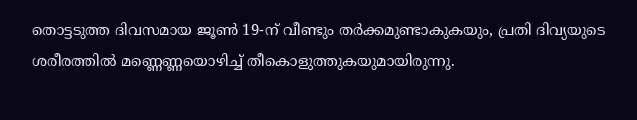തൊട്ടടുത്ത ദിവസമായ ജൂൺ 19-ന് വീണ്ടും തർക്കമുണ്ടാകുകയും, പ്രതി ദിവ്യയുടെ ശരീരത്തിൽ മണ്ണെണ്ണയൊഴിച്ച് തീകൊളുത്തുകയുമായിരുന്നു.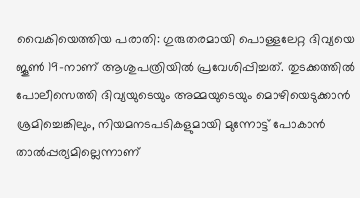വൈകിയെത്തിയ പരാതി: ഗുരുതരമായി പൊള്ളലേറ്റ ദിവ്യയെ ജൂൺ 19-നാണ് ആശുപത്രിയിൽ പ്രവേശിപ്പിച്ചത്. തുടക്കത്തിൽ പോലീസെത്തി ദിവ്യയുടെയും അമ്മയുടെയും മൊഴിയെടുക്കാൻ ശ്രമിച്ചെങ്കിലും, നിയമനടപടികളുമായി മുന്നോട്ട് പോകാൻ താൽപ്പര്യമില്ലെന്നാണ്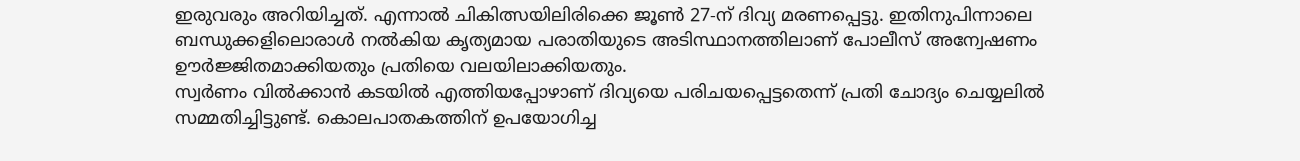ഇരുവരും അറിയിച്ചത്. എന്നാൽ ചികിത്സയിലിരിക്കെ ജൂൺ 27-ന് ദിവ്യ മരണപ്പെട്ടു. ഇതിനുപിന്നാലെ ബന്ധുക്കളിലൊരാൾ നൽകിയ കൃത്യമായ പരാതിയുടെ അടിസ്ഥാനത്തിലാണ് പോലീസ് അന്വേഷണം ഊർജ്ജിതമാക്കിയതും പ്രതിയെ വലയിലാക്കിയതും.
സ്വർണം വിൽക്കാൻ കടയിൽ എത്തിയപ്പോഴാണ് ദിവ്യയെ പരിചയപ്പെട്ടതെന്ന് പ്രതി ചോദ്യം ചെയ്യലിൽ സമ്മതിച്ചിട്ടുണ്ട്. കൊലപാതകത്തിന് ഉപയോഗിച്ച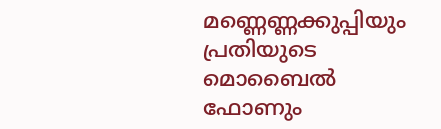മണ്ണെണ്ണക്കുപ്പിയും പ്രതിയുടെ മൊബൈൽ ഫോണും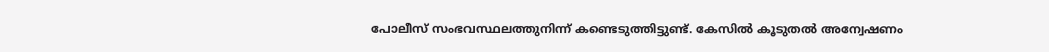പോലീസ് സംഭവസ്ഥലത്തുനിന്ന് കണ്ടെടുത്തിട്ടുണ്ട്. കേസിൽ കൂടുതൽ അന്വേഷണം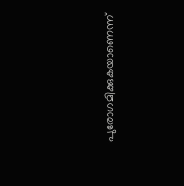പുരോഗമിക്കുകയാണെന്ന്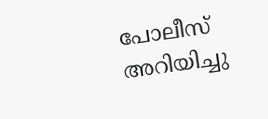പോലീസ് അറിയിച്ചു